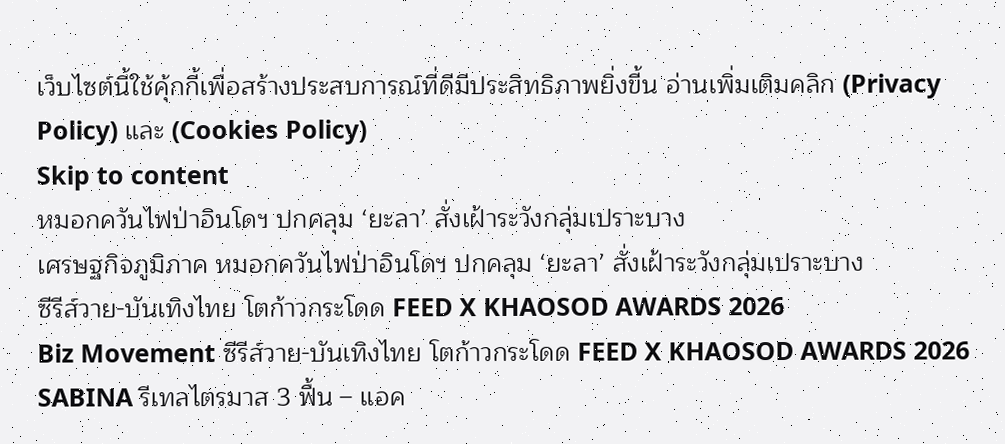เว็บไซต์นี้ใช้คุ้กกี้เพื่อสร้างประสบการณ์ที่ดีมีประสิทธิภาพยิ่งขี้น อ่านเพิ่มเติมคลิก (Privacy Policy) และ (Cookies Policy)
Skip to content
หมอกควันไฟป่าอินโดฯ ปกคลุม ‘ยะลา’ สั่งเฝ้าระวังกลุ่มเปราะบาง
เศรษฐกิจภูมิภาค หมอกควันไฟป่าอินโดฯ ปกคลุม ‘ยะลา’ สั่งเฝ้าระวังกลุ่มเปราะบาง
ซีรีส์วาย-บันเทิงไทย โตก้าวกระโดด FEED X KHAOSOD AWARDS 2026
Biz Movement ซีรีส์วาย-บันเทิงไทย โตก้าวกระโดด FEED X KHAOSOD AWARDS 2026
SABINA รีเทลไตรมาส 3 ฟื้น – แอค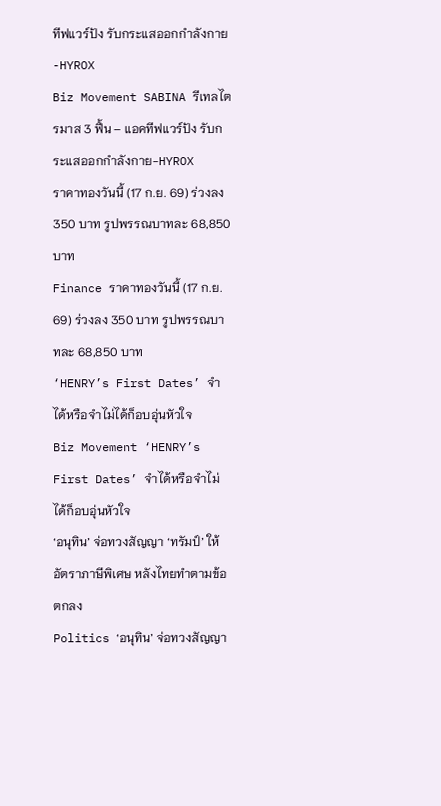ทีฟแวร์ปัง รับกระแสออกกำลังกาย-HYROX
Biz Movement SABINA รีเทลไตรมาส 3 ฟื้น – แอคทีฟแวร์ปัง รับกระแสออกกำลังกาย-HYROX
ราคาทองวันนี้ (17 ก.ย. 69) ร่วงลง 350 บาท รูปพรรณบาทละ 68,850 บาท
Finance ราคาทองวันนี้ (17 ก.ย. 69) ร่วงลง 350 บาท รูปพรรณบาทละ 68,850 บาท
‘HENRY’s First Dates’ จำได้หรือจำไม่ได้ก็อบอุ่นหัวใจ
Biz Movement ‘HENRY’s First Dates’ จำได้หรือจำไม่ได้ก็อบอุ่นหัวใจ
‘อนุทิน’ จ่อทวงสัญญา ‘ทรัมป์’ ให้อัตราภาษีพิเศษ หลังไทยทำตามข้อตกลง
Politics ‘อนุทิน’ จ่อทวงสัญญา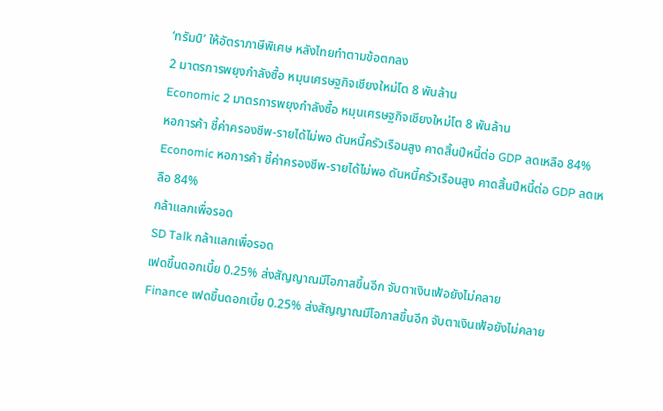‘ทรัมป์’ ให้อัตราภาษีพิเศษ หลังไทยทำตามข้อตกลง
2 มาตรการพยุงกำลังซื้อ หมุนเศรษฐกิจเชียงใหม่โต 8 พันล้าน
Economic 2 มาตรการพยุงกำลังซื้อ หมุนเศรษฐกิจเชียงใหม่โต 8 พันล้าน
หอการค้า ชี้ค่าครองชีพ-รายได้ไม่พอ ดันหนี้ครัวเรือนสูง คาดสิ้นปีหนี้ต่อ GDP ลดเหลือ 84%
Economic หอการค้า ชี้ค่าครองชีพ-รายได้ไม่พอ ดันหนี้ครัวเรือนสูง คาดสิ้นปีหนี้ต่อ GDP ลดเหลือ 84%
กล้าแลกเพื่อรอด
SD Talk กล้าแลกเพื่อรอด
เฟดขึ้นดอกเบี้ย 0.25% ส่งสัญญาณมีโอกาสขึ้นอีก จับตาเงินเฟ้อยังไม่คลาย
Finance เฟดขึ้นดอกเบี้ย 0.25% ส่งสัญญาณมีโอกาสขึ้นอีก จับตาเงินเฟ้อยังไม่คลาย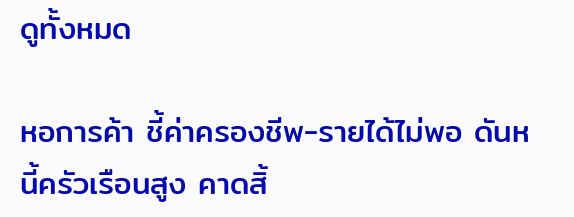ดูทั้งหมด

หอการค้า ชี้ค่าครองชีพ-รายได้ไม่พอ ดันหนี้ครัวเรือนสูง คาดสิ้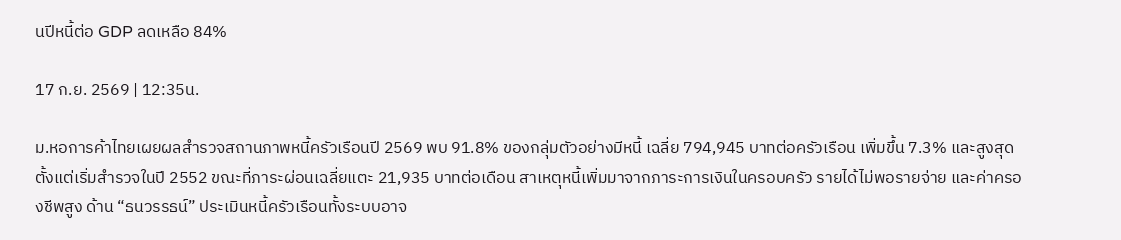นปีหนี้ต่อ GDP ลดเหลือ 84%

17 ก.ย. 2569 | 12:35น.

ม.หอการค้าไทยเผยผลสำรวจสถานภาพหนี้ครัวเรือนปี 2569 พบ 91.8% ของกลุ่มตัวอย่างมีหนี้ เฉลี่ย 794,945 บาทต่อครัวเรือน เพิ่มขึ้น 7.3% และสูงสุดตั้งแต่เริ่มสำรวจในปี 2552 ขณะที่ภาระผ่อนเฉลี่ยแตะ 21,935 บาทต่อเดือน สาเหตุหนี้เพิ่มมาจากภาระการเงินในครอบครัว รายได้ไม่พอรายจ่าย และค่าครองชีพสูง ด้าน “ธนวรรธน์” ประเมินหนี้ครัวเรือนทั้งระบบอาจ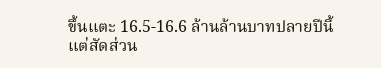ขึ้นแตะ 16.5-16.6 ล้านล้านบาทปลายปีนี้ แต่สัดส่วน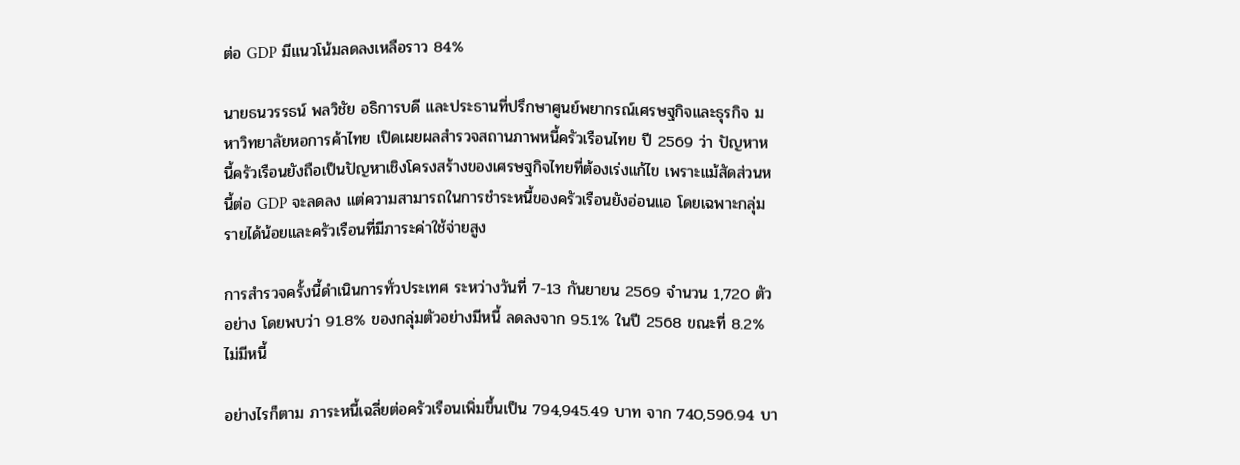ต่อ GDP มีแนวโน้มลดลงเหลือราว 84%

นายธนวรรธน์ พลวิชัย อธิการบดี และประธานที่ปรึกษาศูนย์พยากรณ์เศรษฐกิจและธุรกิจ มหาวิทยาลัยหอการค้าไทย เปิดเผยผลสำรวจสถานภาพหนี้ครัวเรือนไทย ปี 2569 ว่า ปัญหาหนี้ครัวเรือนยังถือเป็นปัญหาเชิงโครงสร้างของเศรษฐกิจไทยที่ต้องเร่งแก้ไข เพราะแม้สัดส่วนหนี้ต่อ GDP จะลดลง แต่ความสามารถในการชำระหนี้ของครัวเรือนยังอ่อนแอ โดยเฉพาะกลุ่มรายได้น้อยและครัวเรือนที่มีภาระค่าใช้จ่ายสูง

การสำรวจครั้งนี้ดำเนินการทั่วประเทศ ระหว่างวันที่ 7-13 กันยายน 2569 จำนวน 1,720 ตัวอย่าง โดยพบว่า 91.8% ของกลุ่มตัวอย่างมีหนี้ ลดลงจาก 95.1% ในปี 2568 ขณะที่ 8.2% ไม่มีหนี้

อย่างไรก็ตาม ภาระหนี้เฉลี่ยต่อครัวเรือนเพิ่มขึ้นเป็น 794,945.49 บาท จาก 740,596.94 บา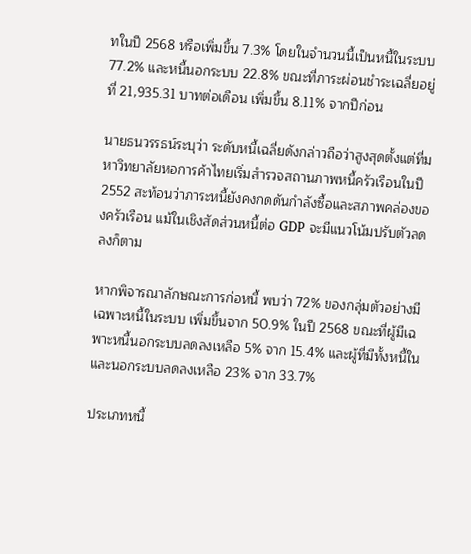ทในปี 2568 หรือเพิ่มขึ้น 7.3% โดยในจำนวนนี้เป็นหนี้ในระบบ 77.2% และหนี้นอกระบบ 22.8% ขณะที่ภาระผ่อนชำระเฉลี่ยอยู่ที่ 21,935.31 บาทต่อเดือน เพิ่มขึ้น 8.11% จากปีก่อน

นายธนวรรธน์ระบุว่า ระดับหนี้เฉลี่ยดังกล่าวถือว่าสูงสุดตั้งแต่ที่มหาวิทยาลัยหอการค้าไทยเริ่มสำรวจสถานภาพหนี้ครัวเรือนในปี 2552 สะท้อนว่าภาระหนี้ยังคงกดดันกำลังซื้อและสภาพคล่องของครัวเรือน แม้ในเชิงสัดส่วนหนี้ต่อ GDP จะมีแนวโน้มปรับตัวลดลงก็ตาม

หากพิจารณาลักษณะการก่อหนี้ พบว่า 72% ของกลุ่มตัวอย่างมีเฉพาะหนี้ในระบบ เพิ่มขึ้นจาก 50.9% ในปี 2568 ขณะที่ผู้มีเฉพาะหนี้นอกระบบลดลงเหลือ 5% จาก 15.4% และผู้ที่มีทั้งหนี้ในและนอกระบบลดลงเหลือ 23% จาก 33.7%

ประเภทหนี้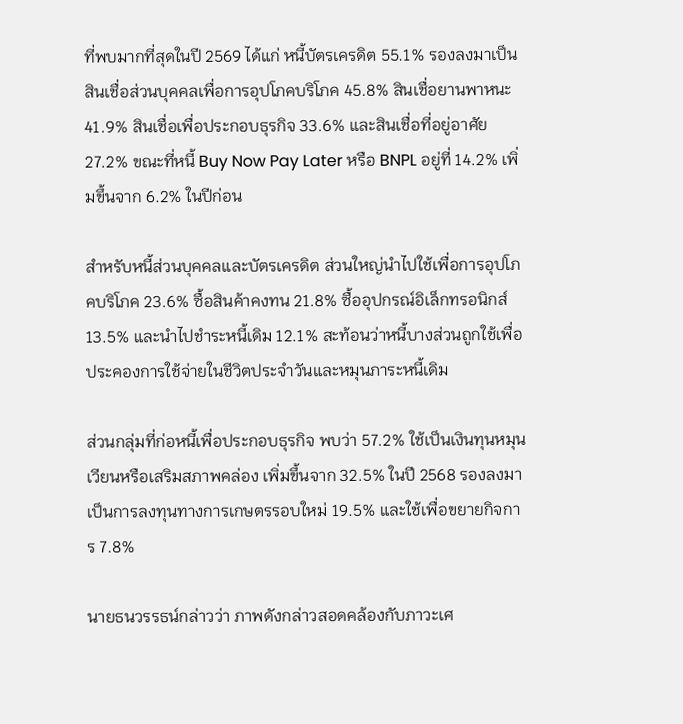ที่พบมากที่สุดในปี 2569 ได้แก่ หนี้บัตรเครดิต 55.1% รองลงมาเป็นสินเชื่อส่วนบุคคลเพื่อการอุปโภคบริโภค 45.8% สินเชื่อยานพาหนะ 41.9% สินเชื่อเพื่อประกอบธุรกิจ 33.6% และสินเชื่อที่อยู่อาศัย 27.2% ขณะที่หนี้ Buy Now Pay Later หรือ BNPL อยู่ที่ 14.2% เพิ่มขึ้นจาก 6.2% ในปีก่อน

สำหรับหนี้ส่วนบุคคลและบัตรเครดิต ส่วนใหญ่นำไปใช้เพื่อการอุปโภคบริโภค 23.6% ซื้อสินค้าคงทน 21.8% ซื้ออุปกรณ์อิเล็กทรอนิกส์ 13.5% และนำไปชำระหนี้เดิม 12.1% สะท้อนว่าหนี้บางส่วนถูกใช้เพื่อประคองการใช้จ่ายในชีวิตประจำวันและหมุนภาระหนี้เดิม

ส่วนกลุ่มที่ก่อหนี้เพื่อประกอบธุรกิจ พบว่า 57.2% ใช้เป็นเงินทุนหมุนเวียนหรือเสริมสภาพคล่อง เพิ่มขึ้นจาก 32.5% ในปี 2568 รองลงมาเป็นการลงทุนทางการเกษตรรอบใหม่ 19.5% และใช้เพื่อขยายกิจการ 7.8%

นายธนวรรธน์กล่าวว่า ภาพดังกล่าวสอดคล้องกับภาวะเศ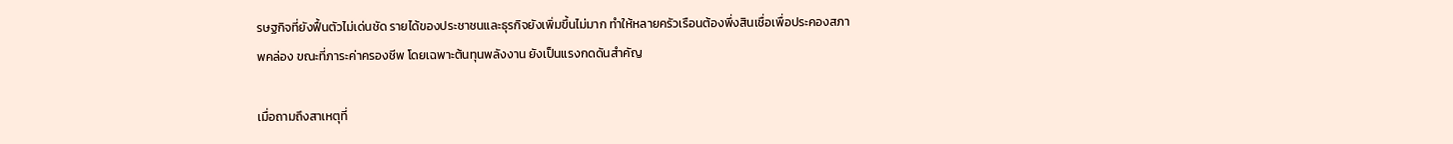รษฐกิจที่ยังฟื้นตัวไม่เด่นชัด รายได้ของประชาชนและธุรกิจยังเพิ่มขึ้นไม่มาก ทำให้หลายครัวเรือนต้องพึ่งสินเชื่อเพื่อประคองสภาพคล่อง ขณะที่ภาระค่าครองชีพ โดยเฉพาะต้นทุนพลังงาน ยังเป็นแรงกดดันสำคัญ

เมื่อถามถึงสาเหตุที่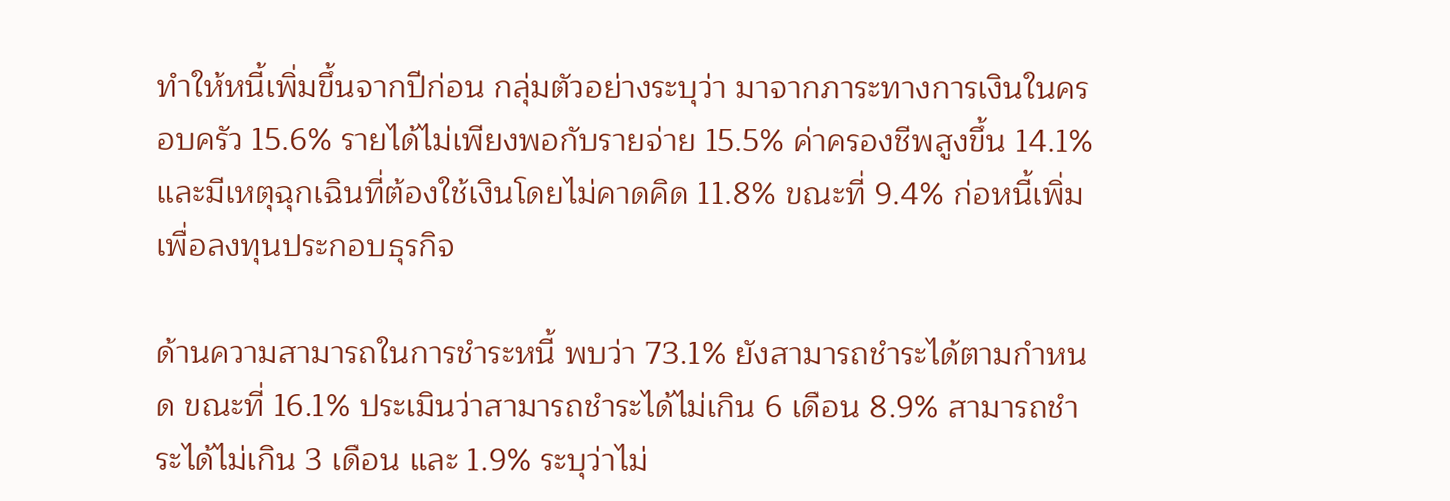ทำให้หนี้เพิ่มขึ้นจากปีก่อน กลุ่มตัวอย่างระบุว่า มาจากภาระทางการเงินในครอบครัว 15.6% รายได้ไม่เพียงพอกับรายจ่าย 15.5% ค่าครองชีพสูงขึ้น 14.1% และมีเหตุฉุกเฉินที่ต้องใช้เงินโดยไม่คาดคิด 11.8% ขณะที่ 9.4% ก่อหนี้เพิ่มเพื่อลงทุนประกอบธุรกิจ

ด้านความสามารถในการชำระหนี้ พบว่า 73.1% ยังสามารถชำระได้ตามกำหนด ขณะที่ 16.1% ประเมินว่าสามารถชำระได้ไม่เกิน 6 เดือน 8.9% สามารถชำระได้ไม่เกิน 3 เดือน และ 1.9% ระบุว่าไม่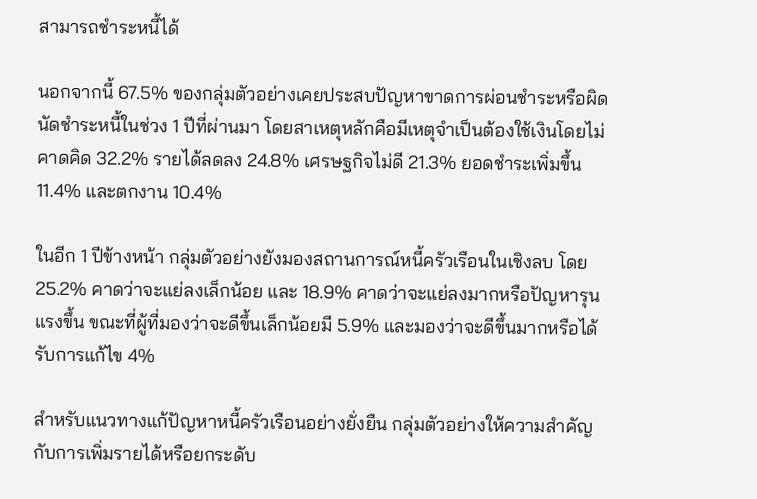สามารถชำระหนี้ได้

นอกจากนี้ 67.5% ของกลุ่มตัวอย่างเคยประสบปัญหาขาดการผ่อนชำระหรือผิดนัดชำระหนี้ในช่วง 1 ปีที่ผ่านมา โดยสาเหตุหลักคือมีเหตุจำเป็นต้องใช้เงินโดยไม่คาดคิด 32.2% รายได้ลดลง 24.8% เศรษฐกิจไม่ดี 21.3% ยอดชำระเพิ่มขึ้น 11.4% และตกงาน 10.4%

ในอีก 1 ปีข้างหน้า กลุ่มตัวอย่างยังมองสถานการณ์หนี้ครัวเรือนในเชิงลบ โดย 25.2% คาดว่าจะแย่ลงเล็กน้อย และ 18.9% คาดว่าจะแย่ลงมากหรือปัญหารุนแรงขึ้น ขณะที่ผู้ที่มองว่าจะดีขึ้นเล็กน้อยมี 5.9% และมองว่าจะดีขึ้นมากหรือได้รับการแก้ไข 4%

สำหรับแนวทางแก้ปัญหาหนี้ครัวเรือนอย่างยั่งยืน กลุ่มตัวอย่างให้ความสำคัญกับการเพิ่มรายได้หรือยกระดับ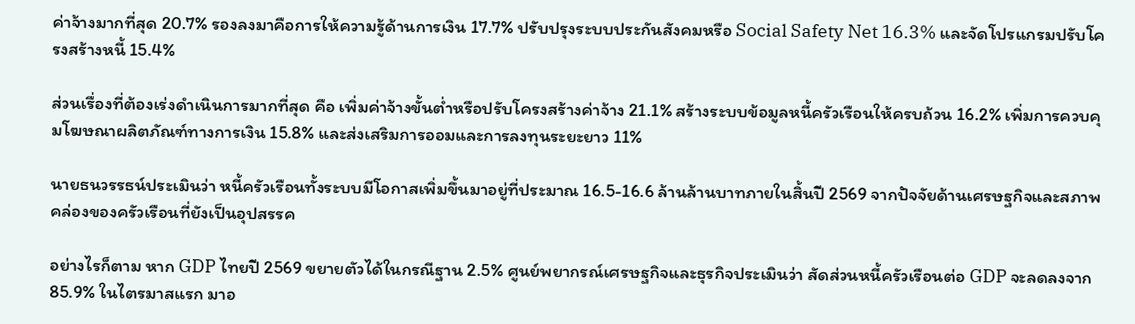ค่าจ้างมากที่สุด 20.7% รองลงมาคือการให้ความรู้ด้านการเงิน 17.7% ปรับปรุงระบบประกันสังคมหรือ Social Safety Net 16.3% และจัดโปรแกรมปรับโครงสร้างหนี้ 15.4%

ส่วนเรื่องที่ต้องเร่งดำเนินการมากที่สุด คือ เพิ่มค่าจ้างขั้นต่ำหรือปรับโครงสร้างค่าจ้าง 21.1% สร้างระบบข้อมูลหนี้ครัวเรือนให้ครบถ้วน 16.2% เพิ่มการควบคุมโฆษณาผลิตภัณฑ์ทางการเงิน 15.8% และส่งเสริมการออมและการลงทุนระยะยาว 11%

นายธนวรรธน์ประเมินว่า หนี้ครัวเรือนทั้งระบบมีโอกาสเพิ่มขึ้นมาอยู่ที่ประมาณ 16.5-16.6 ล้านล้านบาทภายในสิ้นปี 2569 จากปัจจัยด้านเศรษฐกิจและสภาพคล่องของครัวเรือนที่ยังเป็นอุปสรรค

อย่างไรก็ตาม หาก GDP ไทยปี 2569 ขยายตัวได้ในกรณีฐาน 2.5% ศูนย์พยากรณ์เศรษฐกิจและธุรกิจประเมินว่า สัดส่วนหนี้ครัวเรือนต่อ GDP จะลดลงจาก 85.9% ในไตรมาสแรก มาอ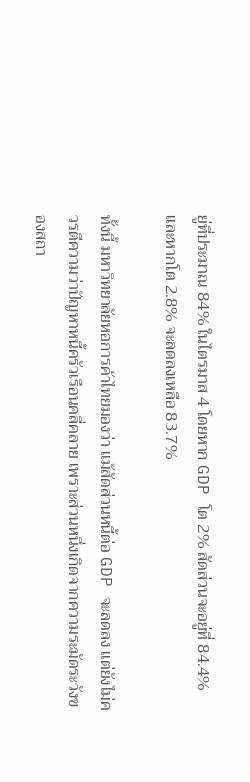ยู่ที่ประมาณ 84% ในไตรมาส 4 โดยหาก GDP โต 2% สัดส่วนจะอยู่ที่ 84.4% และหากโต 2.8% จะลดลงเหลือ 83.7%

ทั้งนี้ มหาวิทยาลัยหอการค้าไทยมองว่า แม้สัดส่วนหนี้ต่อ GDP จะลดลง แต่ยังไม่ควรตีความว่าปัญหาหนี้ครัวเรือนคลี่คลาย เพราะส่วนหนึ่งเกิดจากความระมัดระวังของสถา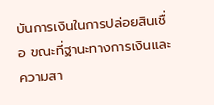บันการเงินในการปล่อยสินเชื่อ ขณะที่ฐานะทางการเงินและความสา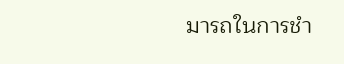มารถในการชำ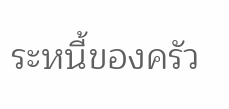ระหนี้ของครัว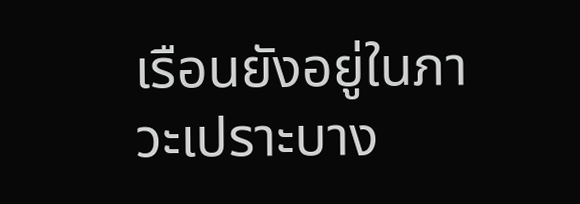เรือนยังอยู่ในภาวะเปราะบาง